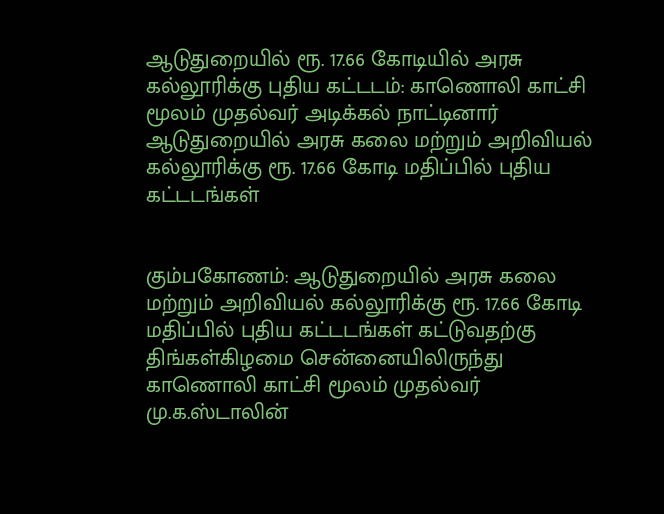ஆடுதுறையில் ரூ. 17.66 கோடியில் அரசு கல்லூரிக்கு புதிய கட்டடம்: காணொலி காட்சி மூலம் முதல்வர் அடிக்கல் நாட்டினார்
ஆடுதுறையில் அரசு கலை மற்றும் அறிவியல் கல்லூரிக்கு ரூ. 17.66 கோடி மதிப்பில் புதிய கட்டடங்கள்


கும்பகோணம்: ஆடுதுறையில் அரசு கலை மற்றும் அறிவியல் கல்லூரிக்கு ரூ. 17.66 கோடி மதிப்பில் புதிய கட்டடங்கள் கட்டுவதற்கு திங்கள்கிழமை சென்னையிலிருந்து காணொலி காட்சி மூலம் முதல்வர் மு.க.ஸ்டாலின்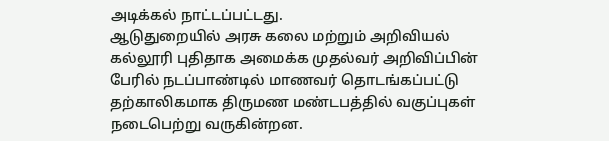அடிக்கல் நாட்டப்பட்டது.
ஆடுதுறையில் அரசு கலை மற்றும் அறிவியல் கல்லூரி புதிதாக அமைக்க முதல்வர் அறிவிப்பின் பேரில் நடப்பாண்டில் மாணவர் தொடங்கப்பட்டு தற்காலிகமாக திருமண மண்டபத்தில் வகுப்புகள் நடைபெற்று வருகின்றன.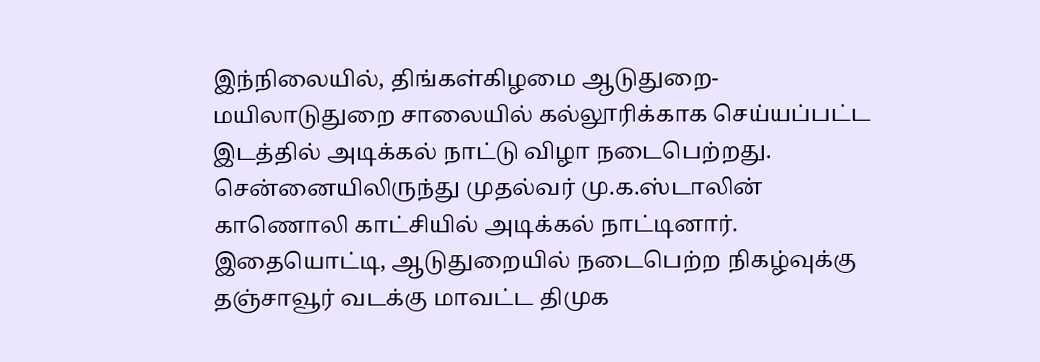இந்நிலையில், திங்கள்கிழமை ஆடுதுறை- மயிலாடுதுறை சாலையில் கல்லூரிக்காக செய்யப்பட்ட இடத்தில் அடிக்கல் நாட்டு விழா நடைபெற்றது. சென்னையிலிருந்து முதல்வர் மு.க.ஸ்டாலின் காணொலி காட்சியில் அடிக்கல் நாட்டினார். இதையொட்டி, ஆடுதுறையில் நடைபெற்ற நிகழ்வுக்கு தஞ்சாவூர் வடக்கு மாவட்ட திமுக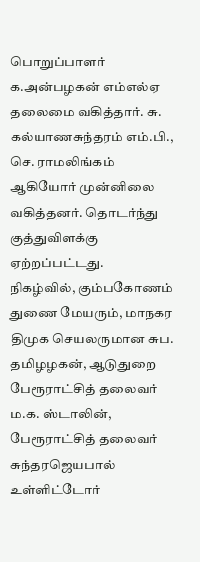பொறுப்பாளர் க.அன்பழகன் எம்எல்ஏ தலைமை வகித்தார். சு. கல்யாணசுந்தரம் எம்.பி., செ. ராமலிங்கம் ஆகியோர் முன்னிலை வகித்தனர். தொடர்ந்து குத்துவிளக்கு ஏற்றப்பட்டது.
நிகழ்வில், கும்பகோணம் துணை மேயரும், மாநகர திமுக செயலருமான சுப. தமிழழகன், ஆடுதுறை பேரூராட்சித் தலைவர் ம.க. ஸ்டாலின், பேரூராட்சித் தலைவர் சுந்தரஜெயபால் உள்ளிட்டோர்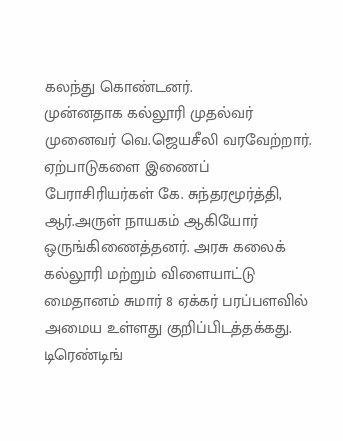கலந்து கொண்டனர்.
முன்னதாக கல்லூரி முதல்வர் முனைவர் வெ.ஜெயசீலி வரவேற்றார். ஏற்பாடுகளை இணைப் பேராசிரியர்கள் கே. சுந்தரமூர்த்தி, ஆர்.அருள் நாயகம் ஆகியோர் ஒருங்கிணைத்தனர். அரசு கலைக் கல்லூரி மற்றும் விளையாட்டு மைதானம் சுமார் 8 ஏக்கர் பரப்பளவில் அமைய உள்ளது குறிப்பிடத்தக்கது.
டிரெண்டிங்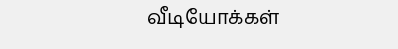வீடியோக்கள்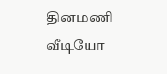தினமணி வீடியோ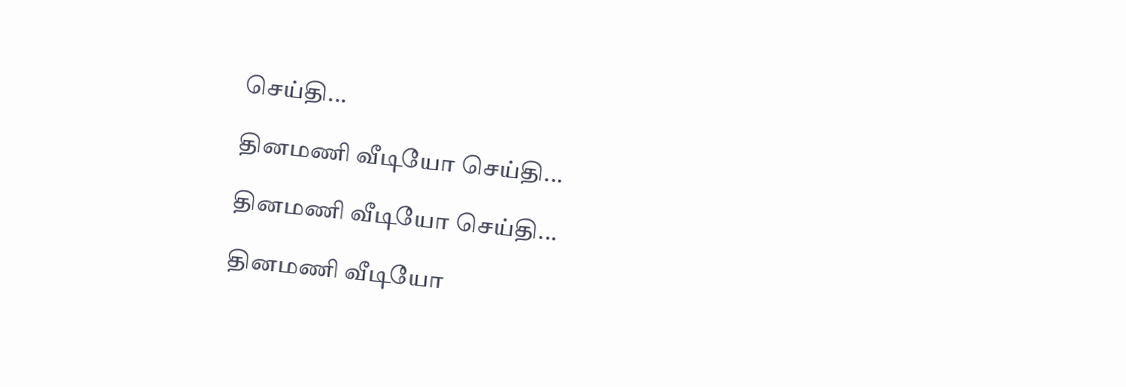செய்தி...

தினமணி வீடியோ செய்தி...

தினமணி வீடியோ செய்தி...

தினமணி வீடியோ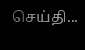செய்தி...